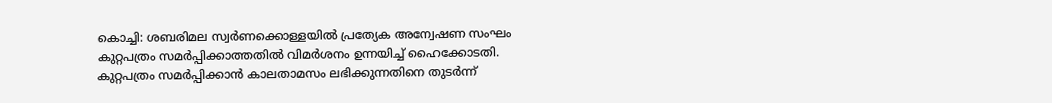കൊച്ചി: ശബരിമല സ്വർണക്കൊള്ളയിൽ പ്രത്യേക അന്വേഷണ സംഘം കുറ്റപത്രം സമർപ്പിക്കാത്തതിൽ വിമർശനം ഉന്നയിച്ച് ഹൈക്കോടതി. കുറ്റപത്രം സമർപ്പിക്കാൻ കാലതാമസം ലഭിക്കുന്നതിനെ തുടർന്ന്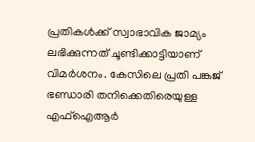പ്രതികൾക്ക് സ്വാഭാവിക ജാമ്യം ലഭിക്കുന്നത് ചൂണ്ടിക്കാട്ടിയാണ് വിമർശനം. കേസിലെ പ്രതി പങ്കജ് ഭണ്ഡാരി തനിക്കെതിരെയുള്ള എഫ്‌ഐആർ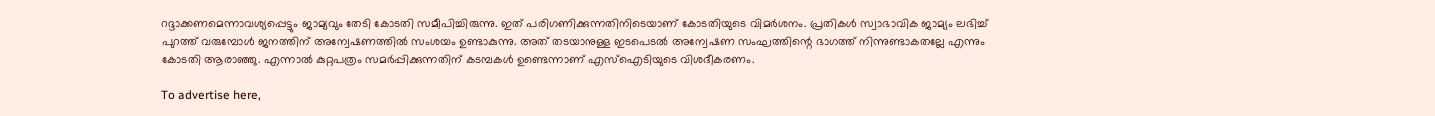റദ്ദാക്കണമെന്നാവശ്യപ്പെട്ടും ജാമ്യവും തേടി കോടതി സമീപിച്ചിരുന്നു. ഇത് പരിഗണിക്കുന്നതിനിടെയാണ് കോടതിയുടെ വിമർശനം. പ്രതികൾ സ്വാഭാവിക ജാമ്യം ലഭിച്ച് പുറത്ത് വരുമ്പോൾ ജനത്തിന് അന്വേഷണത്തിൽ സംശയം ഉണ്ടാകുന്നു. അത് തടയാനുള്ള ഇടപെടൽ അന്വേഷണ സംഘത്തിന്റെ ഭാഗത്ത് നിന്നുണ്ടാകതല്ലേ എന്നും കോടതി ആരാഞ്ഞു. എന്നാൽ കുറ്റപത്രം സമർപ്പിക്കുന്നതിന് കടമ്പകൾ ഉണ്ടെന്നാണ് എസ്‌ഐടിയുടെ വിശദീകരണം.

To advertise here,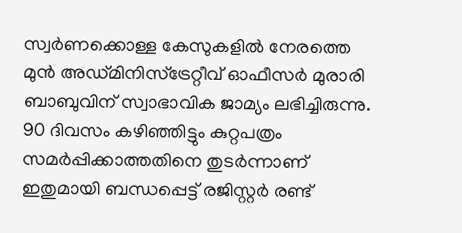സ്വർണക്കൊള്ള കേസുകളിൽ നേരത്തെ മുൻ അഡ്മിനിസ്‌ട്രേറ്റീവ് ഓഫീസർ മുരാരി ബാബുവിന് സ്വാഭാവിക ജാമ്യം ലഭിച്ചിരുന്നു. 90 ദിവസം കഴിഞ്ഞിട്ടും കുറ്റപത്രം സമർപ്പിക്കാത്തതിനെ തുടർന്നാണ് ഇതുമായി ബന്ധപ്പെട്ട് രജിസ്റ്റർ രണ്ട്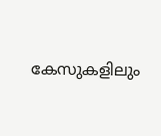കേസുകളിലും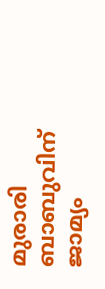മുരാരി ബാബുവിന് ജാമ്യം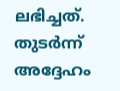ലഭിച്ചത്. തുടർന്ന് അദ്ദേഹം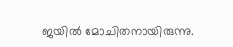ജയിൽ മോചിതനായിരുന്നു.